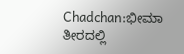Chadchan:ಭೀಮಾ ತೀರದಲ್ಲಿ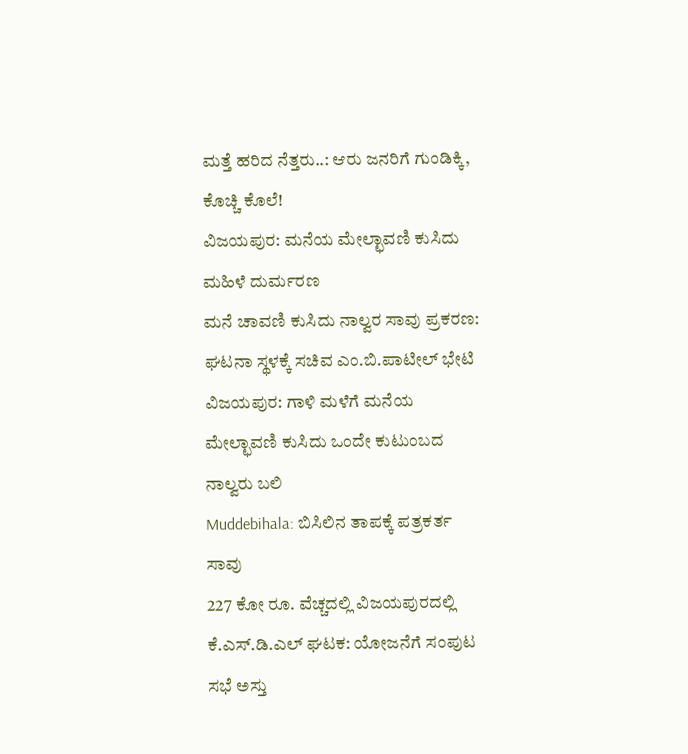ಮತ್ತೆ ಹರಿದ ನೆತ್ತರು..: ಆರು ಜನರಿಗೆ ಗುಂಡಿಕ್ಕಿ, ಕೊಚ್ಚಿ ಕೊಲೆ!
ವಿಜಯಪುರ: ಮನೆಯ ಮೇಲ್ಛಾವಣಿ ಕುಸಿದು ಮಹಿಳೆ ದುರ್ಮರಣ
ಮನೆ ಚಾವಣಿ ಕುಸಿದು ನಾಲ್ವರ ಸಾವು ಪ್ರಕರಣ: ಘಟನಾ ಸ್ಥಳಕ್ಕೆ ಸಚಿವ ಎಂ.ಬಿ.ಪಾಟೀಲ್ ಭೇಟಿ
ವಿಜಯಪುರ: ಗಾಳಿ ಮಳೆಗೆ ಮನೆಯ ಮೇಲ್ಛಾವಣಿ ಕುಸಿದು ಒಂದೇ ಕುಟುಂಬದ ನಾಲ್ವರು ಬಲಿ
Muddebihala: ಬಿಸಿಲಿನ ತಾಪಕ್ಕೆ ಪತ್ರಕರ್ತ ಸಾವು
227 ಕೋ ರೂ. ವೆಚ್ಚದಲ್ಲಿ ವಿಜಯಪುರದಲ್ಲಿ ಕೆ.ಎಸ್.ಡಿ.ಎಲ್ ಘಟಕ: ಯೋಜನೆಗೆ ಸಂಪುಟ ಸಭೆ ಅಸ್ತು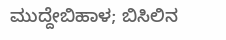ಮುದ್ದೇಬಿಹಾಳ; ಬಿಸಿಲಿನ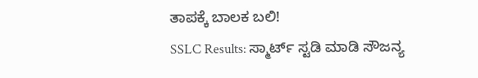ತಾಪಕ್ಕೆ ಬಾಲಕ ಬಲಿ!
SSLC Results: ಸ್ಮಾರ್ಟ್ ಸ್ಟಡಿ ಮಾಡಿ ಸೌಜನ್ಯ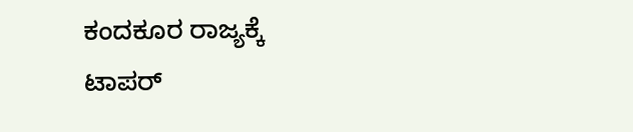ಕಂದಕೂರ ರಾಜ್ಯಕ್ಕೆ ಟಾಪರ್